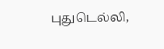புதுடெல்லி,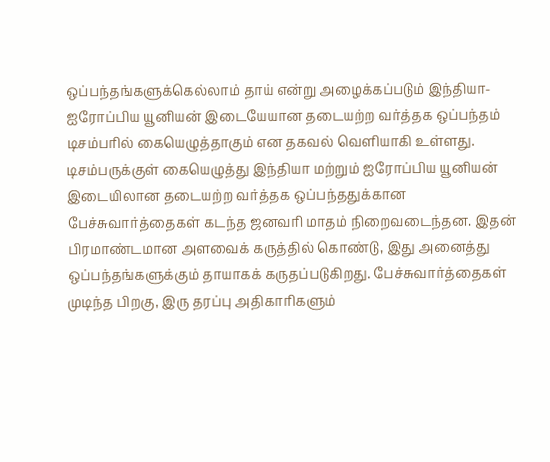ஒப்பந்தங்களுக்கெல்லாம் தாய் என்று அழைக்கப்படும் இந்தியா-ஐரோப்பிய யூனியன் இடையேயான தடையற்ற வர்த்தக ஒப்பந்தம் டிசம்பரில் கையெழுத்தாகும் என தகவல் வெளியாகி உள்ளது. டிசம்பருக்குள் கையெழுத்து இந்தியா மற்றும் ஐரோப்பிய யூனியன் இடையிலான தடையற்ற வர்த்தக ஒப்பந்ததுக்கான பேச்சுவார்த்தைகள் கடந்த ஜனவரி மாதம் நிறைவடைந்தன. இதன் பிரமாண்டமான அளவைக் கருத்தில் கொண்டு, இது அனைத்து ஒப்பந்தங்களுக்கும் தாயாகக் கருதப்படுகிறது. பேச்சுவார்த்தைகள் முடிந்த பிறகு, இரு தரப்பு அதிகாரிகளும்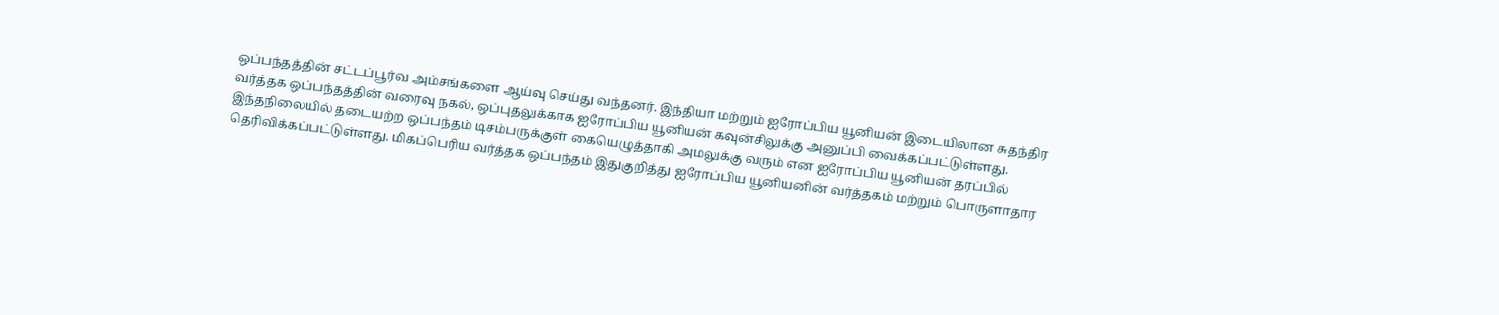ஒப்பந்தத்தின் சட்டப்பூர்வ அம்சங்களை ஆய்வு செய்து வந்தனர். இந்தியா மற்றும் ஐரோப்பிய யூனியன் இடையிலான சுதந்திர வர்த்தக ஒப்பந்தத்தின் வரைவு நகல், ஒப்புதலுக்காக ஐரோப்பிய யூனியன் கவுன்சிலுக்கு அனுப்பி வைக்கப்பட்டுள்ளது. இந்தநிலையில் தடையற்ற ஒப்பந்தம் டிசம்பருக்குள் கையெழுத்தாகி அமலுக்கு வரும் என ஐரோப்பிய யூனியன் தரப்பில் தெரிவிக்கப்பட்டுள்ளது. மிகப்பெரிய வர்த்தக ஒப்பந்தம் இதுகுறித்து ஐரோப்பிய யூனியனின் வர்த்தகம் மற்றும் பொருளாதார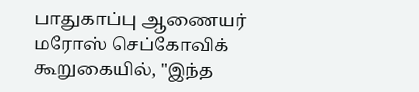பாதுகாப்பு ஆணையர் மரோஸ் செப்கோவிக் கூறுகையில், "இந்த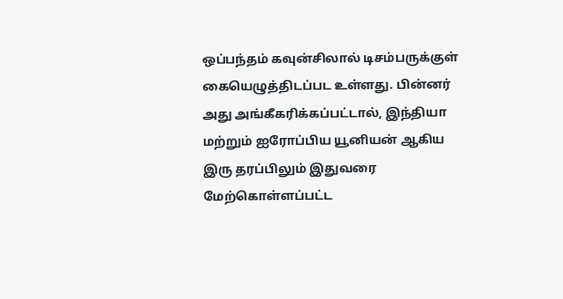ஒப்பந்தம் கவுன்சிலால் டிசம்பருக்குள் கையெழுத்திடப்பட உள்ளது. பின்னர் அது அங்கீகரிக்கப்பட்டால், இந்தியா மற்றும் ஐரோப்பிய யூனியன் ஆகிய இரு தரப்பிலும் இதுவரை மேற்கொள்ளப்பட்ட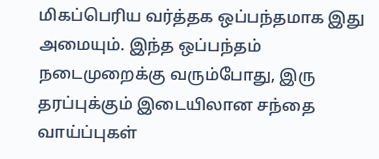மிகப்பெரிய வர்த்தக ஒப்பந்தமாக இது அமையும். இந்த ஒப்பந்தம் நடைமுறைக்கு வரும்போது, இரு தரப்புக்கும் இடையிலான சந்தை வாய்ப்புகள்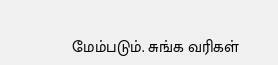மேம்படும். சுங்க வரிகள்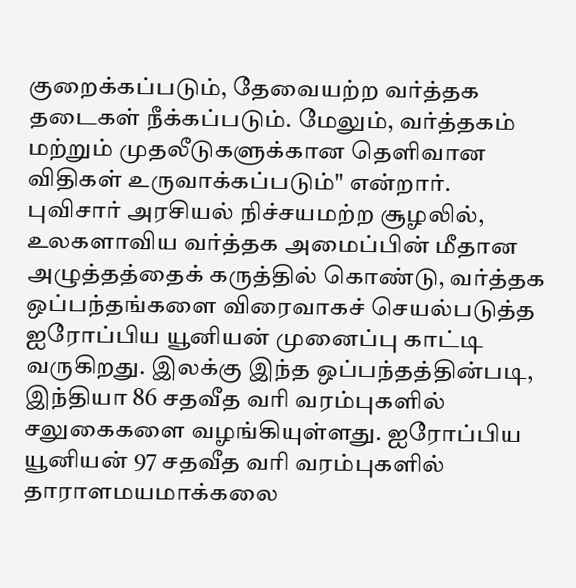குறைக்கப்படும், தேவையற்ற வர்த்தக தடைகள் நீக்கப்படும். மேலும், வர்த்தகம் மற்றும் முதலீடுகளுக்கான தெளிவான விதிகள் உருவாக்கப்படும்" என்றார். புவிசார் அரசியல் நிச்சயமற்ற சூழலில், உலகளாவிய வர்த்தக அமைப்பின் மீதான அழுத்தத்தைக் கருத்தில் கொண்டு, வர்த்தக ஒப்பந்தங்களை விரைவாகச் செயல்படுத்த ஐரோப்பிய யூனியன் முனைப்பு காட்டி வருகிறது. இலக்கு இந்த ஒப்பந்தத்தின்படி, இந்தியா 86 சதவீத வரி வரம்புகளில் சலுகைகளை வழங்கியுள்ளது. ஐரோப்பிய யூனியன் 97 சதவீத வரி வரம்புகளில் தாராளமயமாக்கலை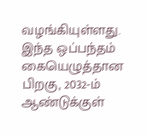வழங்கியுள்ளது. இந்த ஒப்பந்தம் கையெழுத்தான பிறகு, 2032-ம் ஆண்டுக்குள்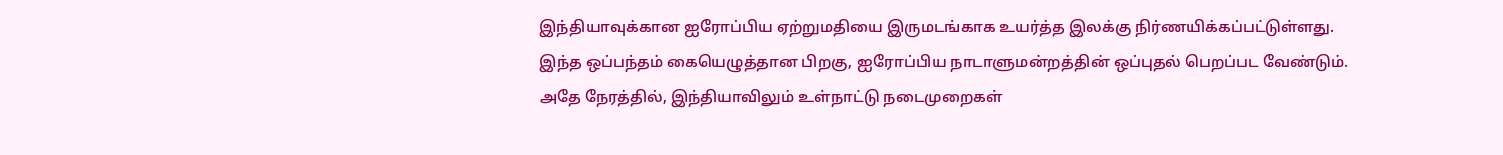இந்தியாவுக்கான ஐரோப்பிய ஏற்றுமதியை இருமடங்காக உயர்த்த இலக்கு நிர்ணயிக்கப்பட்டுள்ளது. இந்த ஒப்பந்தம் கையெழுத்தான பிறகு, ஐரோப்பிய நாடாளுமன்றத்தின் ஒப்புதல் பெறப்பட வேண்டும். அதே நேரத்தில், இந்தியாவிலும் உள்நாட்டு நடைமுறைகள்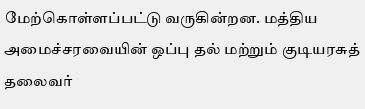மேற்கொள்ளப்பட்டு வருகின்றன. மத்திய அமைச்சரவையின் ஒப்பு தல் மற்றும் குடியரசுத் தலைவர்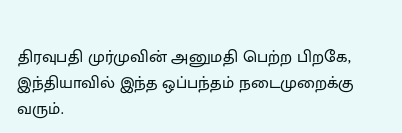திரவுபதி முர்முவின் அனுமதி பெற்ற பிறகே, இந்தியாவில் இந்த ஒப்பந்தம் நடைமுறைக்கு வரும்.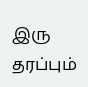இரு தரப்பும்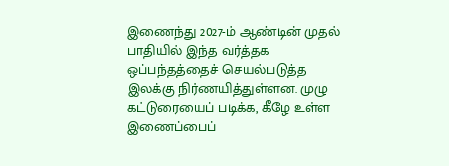இணைந்து 2027-ம் ஆண்டின் முதல் பாதியில் இந்த வர்த்தக ஒப்பந்தத்தைச் செயல்படுத்த இலக்கு நிர்ணயித்துள்ளன. முழு கட்டுரையைப் படிக்க, கீழே உள்ள இணைப்பைப்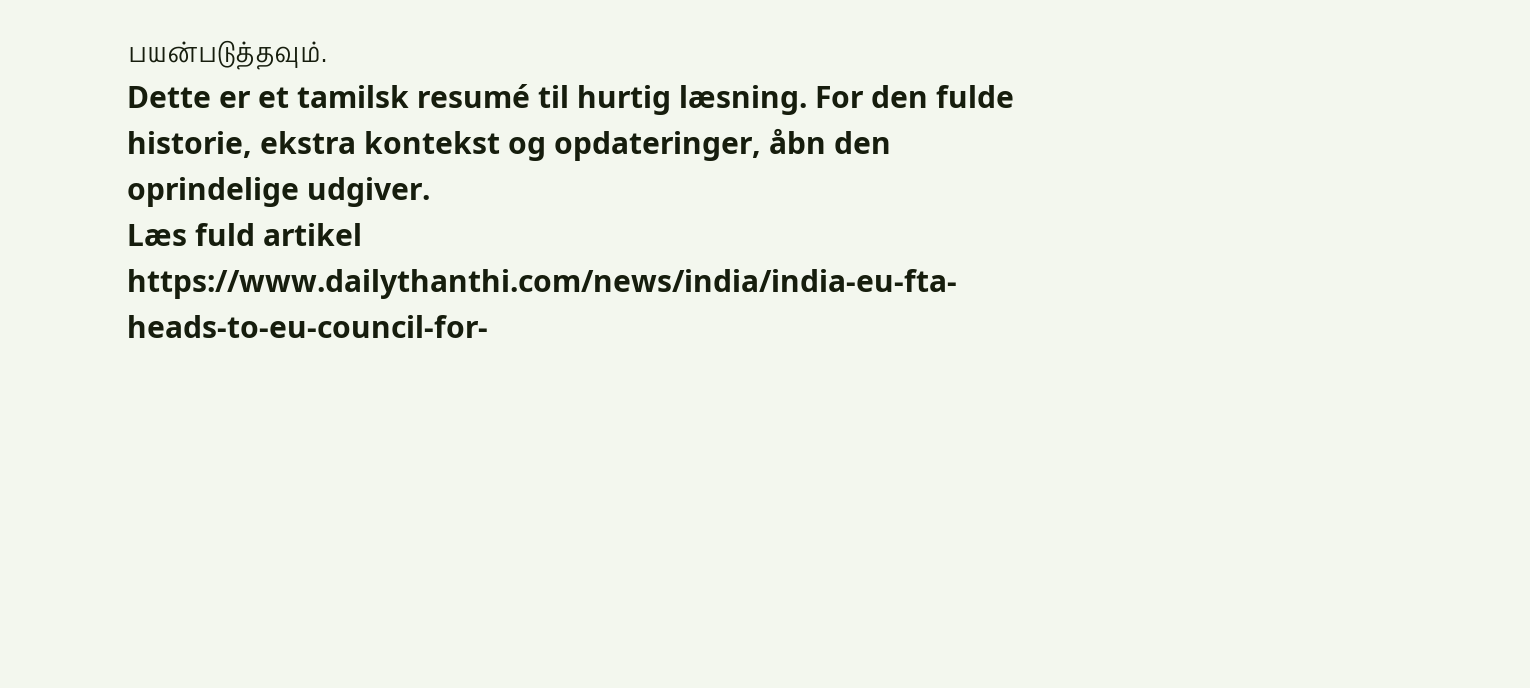பயன்படுத்தவும்.
Dette er et tamilsk resumé til hurtig læsning. For den fulde historie, ekstra kontekst og opdateringer, åbn den oprindelige udgiver.
Læs fuld artikel
https://www.dailythanthi.com/news/india/india-eu-fta-heads-to-eu-council-for-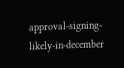approval-signing-likely-in-december